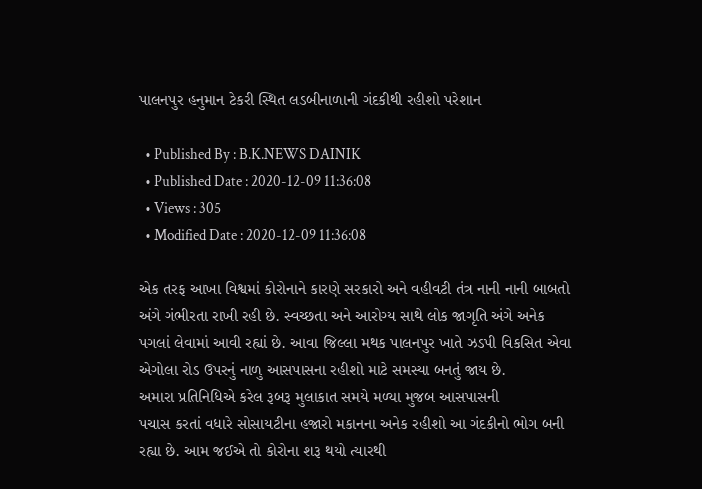પાલનપુર હનુમાન ટેકરી સ્થિત લડબીનાળાની ગંદકીથી રહીશો પરેશાન

  • Published By : B.K.NEWS DAINIK
  • Published Date : 2020-12-09 11:36:08
  • Views : 305
  • Modified Date : 2020-12-09 11:36:08

એક તરફ આખા વિશ્વમાં કોરોનાને કારણે સરકારો અને વહીવટી તંત્ર નાની નાની બાબતો અંગે ગંભીરતા રાખી રહી છે. સ્વચ્છતા અને આરોગ્ય સાથે લોક જાગૃતિ અંગે અનેક
પગલાં લેવામાં આવી રહ્યાં છે. આવા જિલ્લા મથક પાલનપુર ખાતે ઝડપી વિકસિત એવા એગોલા રોડ ઉપરનું નાળુ આસપાસના રહીશો માટે સમસ્યા બનતું જાય છે.
અમારા પ્રતિનિધિએ કરેલ રૂબરૂ મુલાકાત સમયે મળ્યા મુજબ આસપાસની
પચાસ કરતાં વધારે સોસાયટીના હજારો મકાનના અનેક રહીશો આ ગંદકીનો ભોગ બની રહ્યા છે. આમ જઈએ તો કોરોના શરૂ થયો ત્યારથી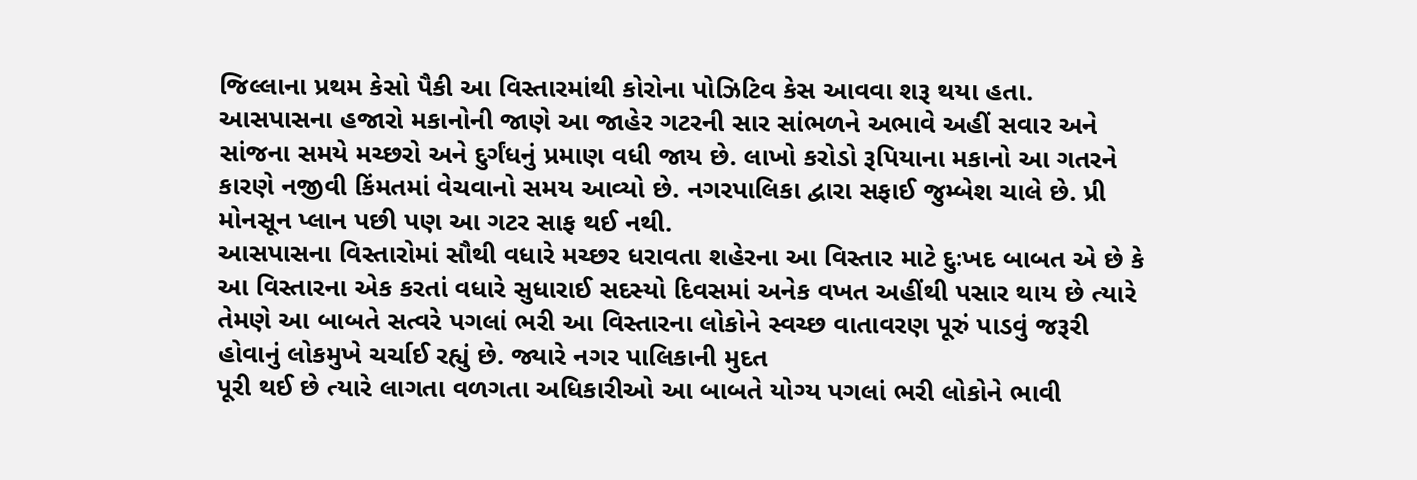જિલ્લાના પ્રથમ કેસો પૈકી આ વિસ્તારમાંથી કોરોના પોઝિટિવ કેસ આવવા શરૂ થયા હતા. આસપાસના હજારો મકાનોની જાણે આ જાહેર ગટરની સાર સાંભળને અભાવે અહીં સવાર અને સાંજના સમયે મચ્છરો અને દુર્ગંધનું પ્રમાણ વધી જાય છે. લાખો કરોડો રૂપિયાના મકાનો આ ગતરને કારણે નજીવી કિંમતમાં વેચવાનો સમય આવ્યો છે. નગરપાલિકા દ્વારા સફાઈ જુમ્બેશ ચાલે છે. પ્રી મોનસૂન પ્લાન પછી પણ આ ગટર સાફ થઈ નથી.
આસપાસના વિસ્તારોમાં સૌથી વધારે મચ્છર ધરાવતા શહેરના આ વિસ્તાર માટે દુઃખદ બાબત એ છે કે આ વિસ્તારના એક કરતાં વધારે સુધારાઈ સદસ્યો દિવસમાં અનેક વખત અહીંથી પસાર થાય છે ત્યારે તેમણે આ બાબતે સત્વરે પગલાં ભરી આ વિસ્તારના લોકોને સ્વચ્છ વાતાવરણ પૂરું પાડવું જરૂરી હોવાનું લોકમુખે ચર્ચાઈ રહ્યું છે. જ્યારે નગર પાલિકાની મુદત
પૂરી થઈ છે ત્યારે લાગતા વળગતા અધિકારીઓ આ બાબતે યોગ્ય પગલાં ભરી લોકોને ભાવી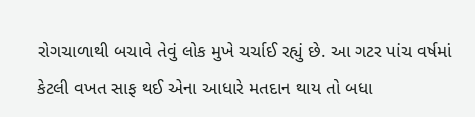રોગચાળાથી બચાવે તેવું લોક મુખે ચર્ચાઈ રહ્યું છે. આ ગટર પાંચ વર્ષમાં કેટલી વખત સાફ થઈ એના આધારે મતદાન થાય તો બધા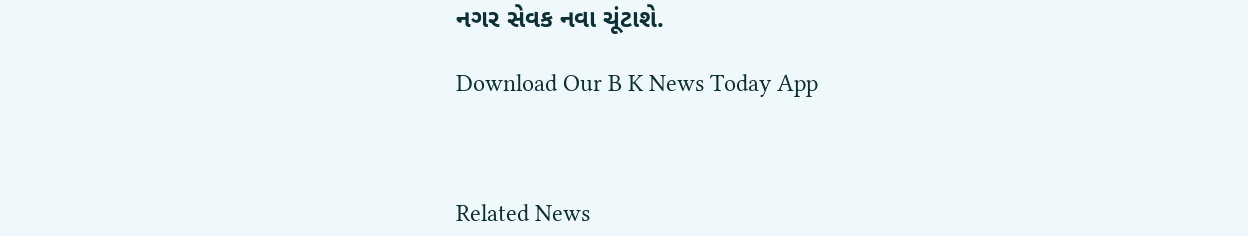નગર સેવક નવા ચૂંટાશે.

Download Our B K News Today App



Related News